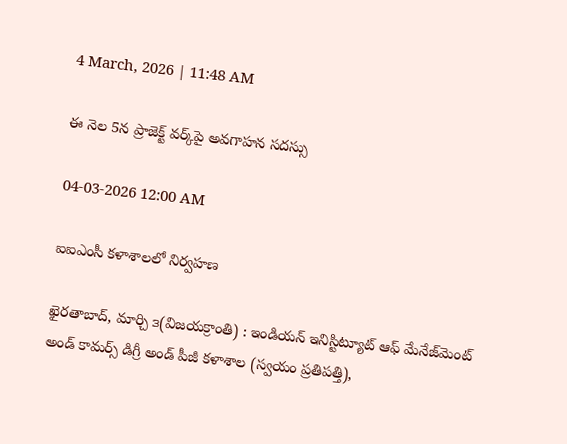4 March, 2026 | 11:48 AM

ఈ నెల 5న ప్రాజెక్ట్ వర్క్‌పై అవగాహన సదస్సు

04-03-2026 12:00 AM

ఐఐఎంసీ కళాశాలలో నిర్వహణ

ఖైరతాబాద్, మార్చి ౩(విజయక్రాంతి) : ఇండియన్ ఇనిస్టిట్యూట్ ఆఫ్ మేనేజ్‌మెంట్ అండ్ కామర్స్ డిగ్రీ అండ్ పీజీ కళాశాల (స్వయం ప్రతిపత్తి),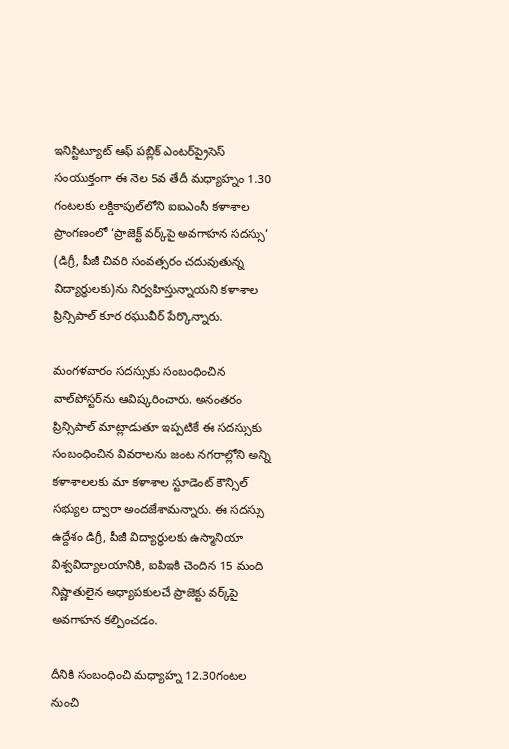ఇనిస్టిట్యూట్ ఆఫ్ పబ్లిక్ ఎంటర్‌ప్రైసెస్ సంయుక్తంగా ఈ నెల 5వ తేదీ మధ్యాహ్నం 1.30 గంటలకు లక్డికాపుల్‌లోని ఐఐఎంసీ కళాశాల ప్రాంగణంలో ‘ప్రాజెక్ట్ వర్క్‌పై అవగాహన సదస్సు’ (డిగ్రీ, పీజీ చివరి సంవత్సరం చదువుతున్న విద్యార్థులకు)ను నిర్వహిస్తున్నాయని కళాశాల ప్రిన్సిపాల్ కూర రఘువీర్ పేర్కొన్నారు.

మంగళవారం సదస్సుకు సంబంధించిన వాల్‌పోస్టర్‌ను ఆవిష్కరించారు. అనంతరం ప్రిన్సిపాల్ మాట్లాడుతూ ఇప్పటికే ఈ సదస్సుకు సంబంధించిన వివరాలను జంట నగరాల్లోని అన్ని కళాశాలలకు మా కళాశాల స్టూడెంట్ కౌన్సిల్ సభ్యుల ద్వారా అందజేశామన్నారు. ఈ సదస్సు ఉద్దేశం డిగ్రీ, పీజీ విద్యార్థులకు ఉస్మానియా విశ్వవిద్యాలయానికి, ఐపిఇకి చెందిన 15 మంది నిష్ణాతులైన అధ్యాపకులచే ప్రాజెక్టు వర్క్‌పై అవగాహన కల్పించడం.

దీనికి సంబంధించి మధ్యాహ్న 12.30గంటల నుంచి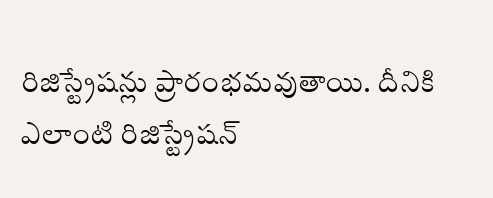రిజిస్ట్రేషన్లు ప్రారంభమవుతాయి. దీనికి ఎలాంటి రిజిస్ట్రేషన్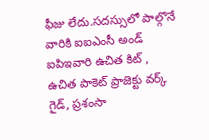ఫీజు లేదు.సదస్సులో పాల్గొనే వారికి ఐఐఎంసీ అండ్ ఐపిఇవారి ఉచిత కిట్ , ఉచిత పాకెట్ ప్రాజెక్టు వర్క్ గైడ్, ప్రశంసా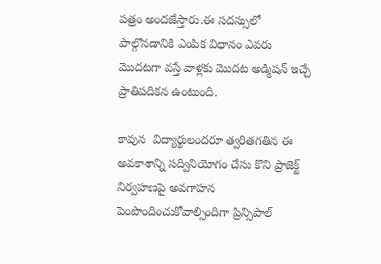పత్రం అందజేస్తారు.ఈ సదస్సులో పాల్గొనడానికి ఎంపిక విధానం ఎవరు మొదటగా వస్తే వాళ్లకు మొదట అడ్మిషన్ ఇచ్చే ప్రాతిపదికన ఉంటుంది.

కావున  విద్యార్థులందరూ త్వరితగతిన ఈ అవకాశాన్ని సద్వినియోగం చేసు కొని ప్రాజెక్ట్ నిర్వహణపై అవగాహన పెంపొందించుకోవాల్సిందిగా ప్రిన్సిపాల్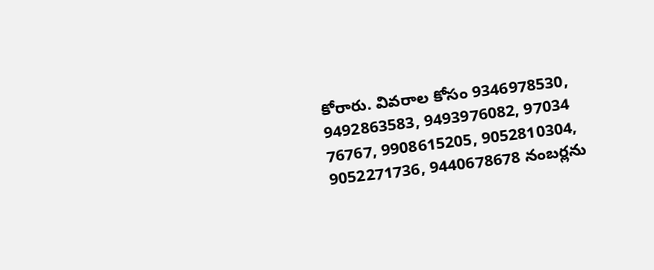కోరారు. వివరాల కోసం 9346978530, 9492863583, 9493976082, 97034 76767, 9908615205, 9052810304, 9052271736, 9440678678 నంబర్లను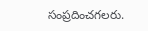సంప్రదించగలరు.